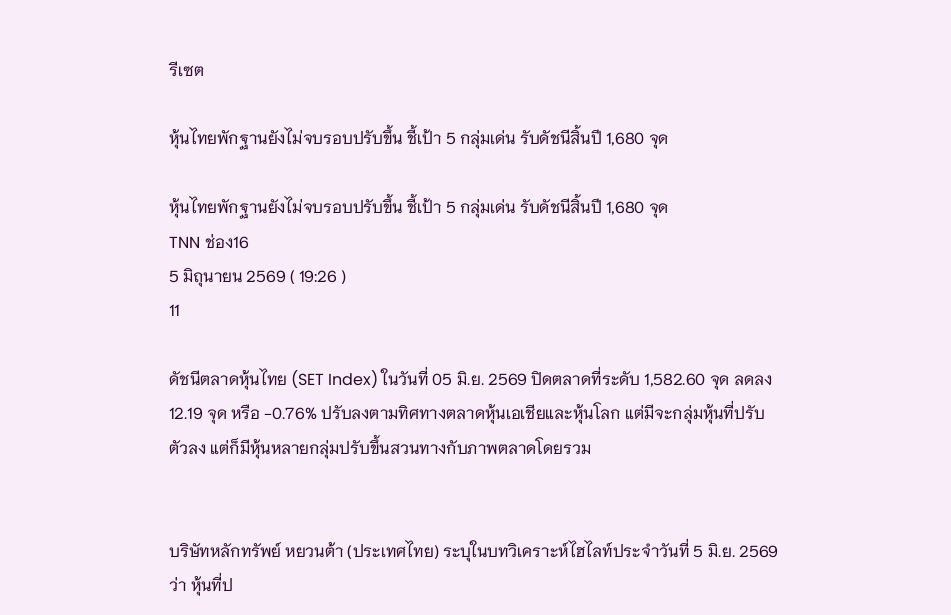รีเซต

หุ้นไทยพักฐานยังไม่จบรอบปรับขึ้น ชี้เป้า 5 กลุ่มเด่น รับดัชนีสิ้นปี 1,680 จุด

หุ้นไทยพักฐานยังไม่จบรอบปรับขึ้น ชี้เป้า 5 กลุ่มเด่น รับดัชนีสิ้นปี 1,680 จุด
TNN ช่อง16
5 มิถุนายน 2569 ( 19:26 )
11

ดัชนีตลาดหุ้นไทย (SET Index) ในวันที่ 05 มิ.ย. 2569 ปิดตลาดที่ระดับ 1,582.60 จุด ลดลง 12.19 จุด หรือ -0.76% ปรับลงตามทิศทางตลาดหุ้นเอเชียและหุ้นโลก แต่มีจะกลุ่มหุ้นที่ปรับตัวลง แต่ก็มีหุ้นหลายกลุ่มปรับขึ้นสวนทางกับภาพตลาดโดยรวม


บริษัทหลักทรัพย์ หยวนต้า (ประเทศไทย) ระบุในบทวิเคราะห์ไฮไลท์ประจำวันที่ 5 มิ.ย. 2569 ว่า หุ้นที่ป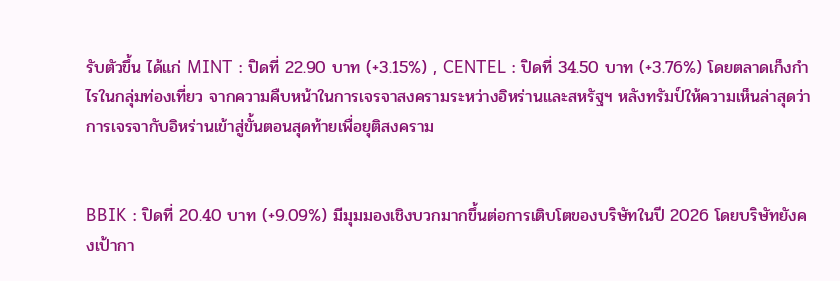รับตัวขึ้น ได้แก่ MINT : ปิดที่ 22.90 บาท (+3.15%) , CENTEL : ปิดที่ 34.50 บาท (+3.76%) โดยตลาดเก็งกำไรในกลุ่มท่องเที่ยว จากความคืบหน้าในการเจรจาสงครามระหว่างอิหร่านและสหรัฐฯ หลังทรัมป์ให้ความเห็นล่าสุดว่า การเจรจากับอิหร่านเข้าสู่ขั้นตอนสุดท้ายเพื่อยุติสงคราม


BBIK : ปิดที่ 20.40 บาท (+9.09%) มีมุมมองเชิงบวกมากขึ้นต่อการเติบโตของบริษัทในปี 2026 โดยบริษัทยังคงเป้ากา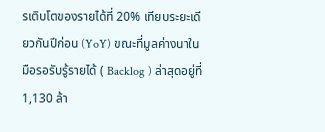รเติบโตของรายได้ที่ 20% เทียบระยะเดียวกันปีก่อน (YoY) ขณะที่มูลค่างนาในมือรอรับรู้รายได้ ( Backlog ) ล่าสุดอยู่ที่ 1,130 ล้า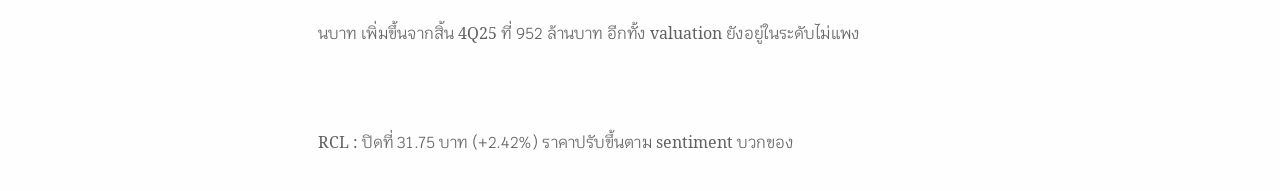นบาท เพิ่มขึ้นจากสิ้น 4Q25 ที่ 952 ล้านบาท อีกทั้ง valuation ยังอยู่ในระดับไม่แพง


RCL : ปิดที่ 31.75 บาท (+2.42%) ราคาปรับขึ้นตาม sentiment บวกของ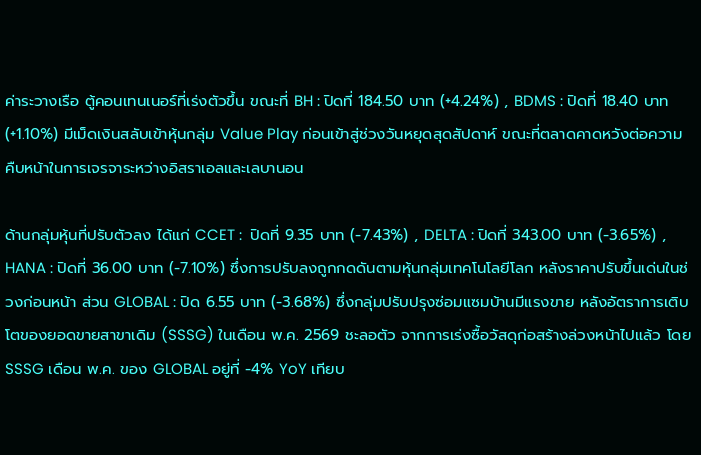ค่าระวางเรือ ตู้คอนเทนเนอร์ที่เร่งตัวขึ้น ขณะที่ BH : ปิดที่ 184.50 บาท (+4.24%) , BDMS : ปิดที่ 18.40 บาท (+1.10%) มีเม็ดเงินสลับเข้าหุ้นกลุ่ม Value Play ก่อนเข้าสู่ช่วงวันหยุดสุดสัปดาห์ ขณะที่ตลาดคาดหวังต่อความคืบหน้าในการเจรจาระหว่างอิสราเอลและเลบานอน

ด้านกลุ่มหุ้นที่ปรับตัวลง ได้แก่ CCET :  ปิดที่ 9.35 บาท (-7.43%) , DELTA : ปิดที่ 343.00 บาท (-3.65%) , HANA : ปิดที่ 36.00 บาท (-7.10%) ซึ่งการปรับลงถูกกดดันตามหุ้นกลุ่มเทคโนโลยีโลก หลังราคาปรับขึ้นเด่นในช่วงก่อนหน้า ส่วน GLOBAL : ปิด 6.55 บาท (-3.68%) ซึ่งกลุ่มปรับปรุงซ่อมแซมบ้านมีแรงขาย หลังอัตราการเติบโตของยอดขายสาขาเดิม (SSSG) ในเดือน พ.ค. 2569 ชะลอตัว จากการเร่งซื้อวัสดุก่อสร้างล่วงหน้าไปแล้ว โดย SSSG เดือน พ.ค. ของ GLOBAL อยู่ที่ -4% YoY เทียบ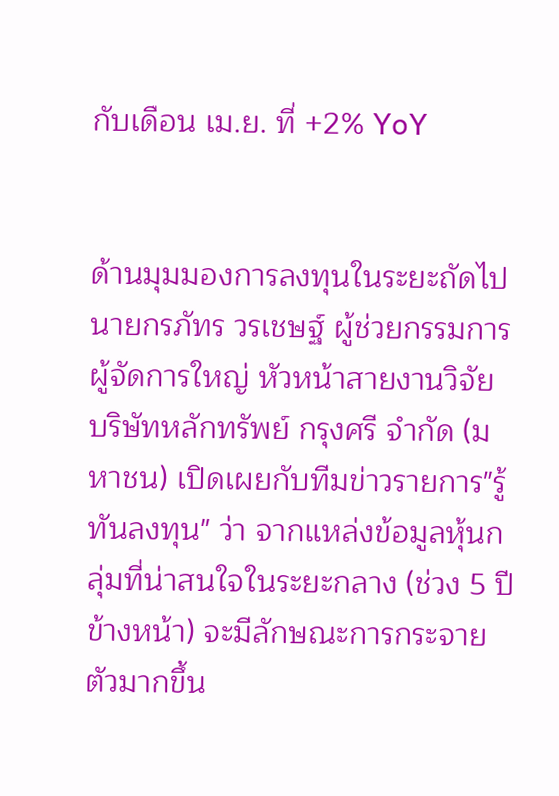กับเดือน เม.ย. ที่ +2% YoY


ด้านมุมมองการลงทุนในระยะถัดไป นายกรภัทร วรเชษฐ์ ผู้ช่วยกรรมการผู้จัดการใหญ่ หัวหน้าสายงานวิจัย บริษัทหลักทรัพย์ กรุงศรี จำกัด (มหาชน) เปิดเผยกับทีมข่าวรายการ"รู้ทันลงทุน" ว่า จากแหล่งข้อมูลหุ้นกลุ่มที่น่าสนใจในระยะกลาง (ช่วง 5 ปีข้างหน้า) จะมีลักษณะการกระจายตัวมากขึ้น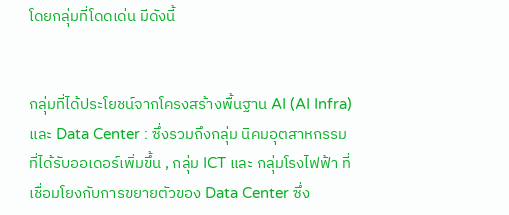โดยกลุ่มที่โดดเด่น มีดังนี้


กลุ่มที่ได้ประโยชน์จากโครงสร้างพื้นฐาน AI (AI Infra) และ Data Center : ซึ่งรวมถึงกลุ่ม นิคมอุตสาหกรรม ที่ได้รับออเดอร์เพิ่มขึ้น , กลุ่ม ICT และ กลุ่มโรงไฟฟ้า ที่เชื่อมโยงกับการขยายตัวของ Data Center ซึ่ง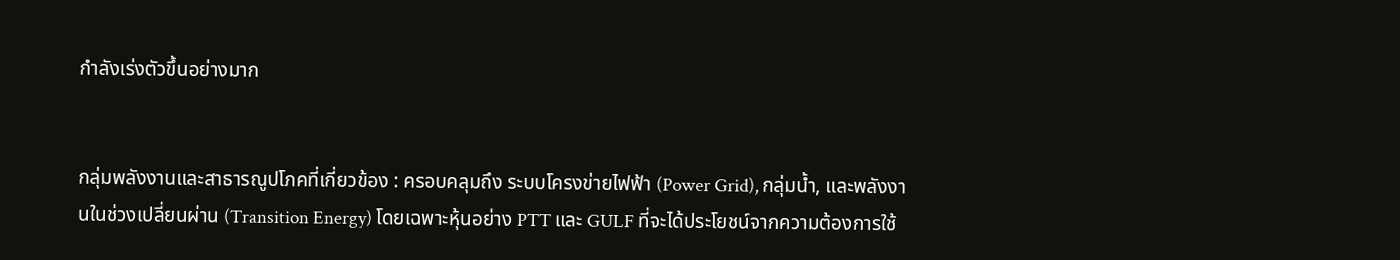กำลังเร่งตัวขึ้นอย่างมาก


กลุ่มพลังงานและสาธารณูปโภคที่เกี่ยวข้อง : ครอบคลุมถึง ระบบโครงข่ายไฟฟ้า (Power Grid), กลุ่มน้ำ, และพลังงานในช่วงเปลี่ยนผ่าน (Transition Energy) โดยเฉพาะหุ้นอย่าง PTT และ GULF ที่จะได้ประโยชน์จากความต้องการใช้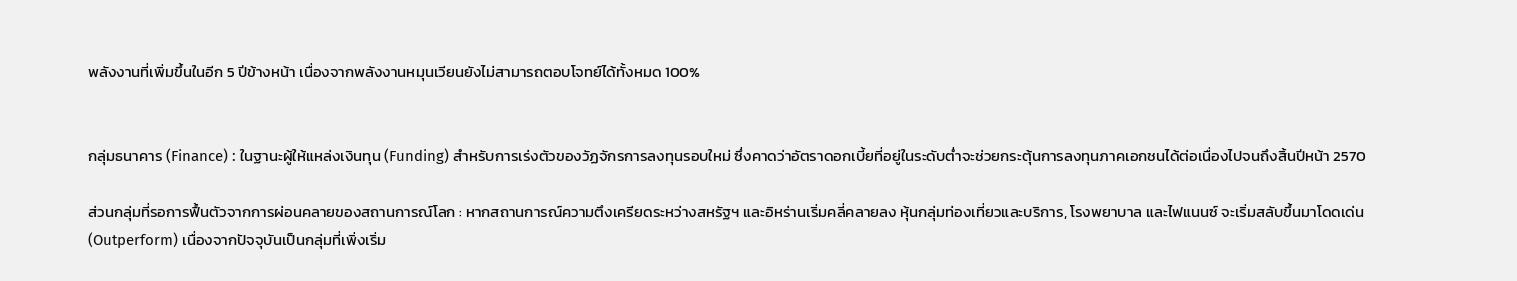พลังงานที่เพิ่มขึ้นในอีก 5 ปีข้างหน้า เนื่องจากพลังงานหมุนเวียนยังไม่สามารถตอบโจทย์ได้ทั้งหมด 100%


กลุ่มธนาคาร (Finance) : ในฐานะผู้ให้แหล่งเงินทุน (Funding) สำหรับการเร่งตัวของวัฏจักรการลงทุนรอบใหม่ ซึ่งคาดว่าอัตราดอกเบี้ยที่อยู่ในระดับต่ำจะช่วยกระตุ้นการลงทุนภาคเอกชนได้ต่อเนื่องไปจนถึงสิ้นปีหน้า 2570

ส่วนกลุ่มที่รอการฟื้นตัวจากการผ่อนคลายของสถานการณ์โลก : หากสถานการณ์ความตึงเครียดระหว่างสหรัฐฯ และอิหร่านเริ่มคลี่คลายลง หุ้นกลุ่มท่องเที่ยวและบริการ, โรงพยาบาล และไฟแนนซ์ จะเริ่มสลับขึ้นมาโดดเด่น (Outperform) เนื่องจากปัจจุบันเป็นกลุ่มที่เพิ่งเริ่ม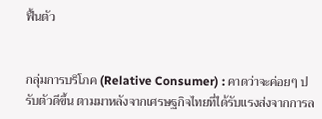ฟื้นตัว


กลุ่มการบริโภค (Relative Consumer) : คาดว่าจะค่อยๆ ปรับตัวดีขึ้น ตามมาหลังจากเศรษฐกิจไทยที่ได้รับแรงส่งจากการล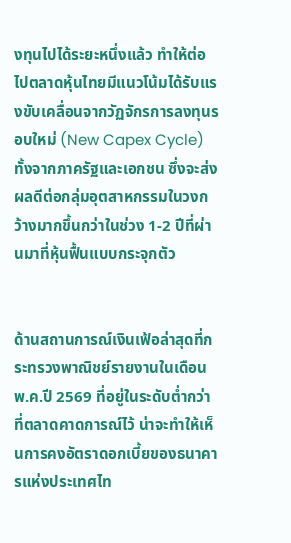งทุนไปได้ระยะหนึ่งแล้ว ทำให้ต่อไปตลาดหุ้นไทยมีแนวโน้มได้รับแรงขับเคลื่อนจากวัฏจักรการลงทุนรอบใหม่ (New Capex Cycle) ทั้งจากภาครัฐและเอกชน ซึ่งจะส่งผลดีต่อกลุ่มอุตสาหกรรมในวงกว้างมากขึ้นกว่าในช่วง 1-2 ปีที่ผ่านมาที่หุ้นฟื้นแบบกระจุกตัว


ด้านสถานการณ์เงินเฟ้อล่าสุดที่กระทรวงพาณิชย์รายงานในเดือนพ.ค.ปี 2569 ที่อยู่ในระดับต่ำกว่าที่ตลาดคาดการณ์ไว้ น่าจะทำให้เห็นการคงอัตราดอกเบี้ยของธนาคารแห่งประเทศไท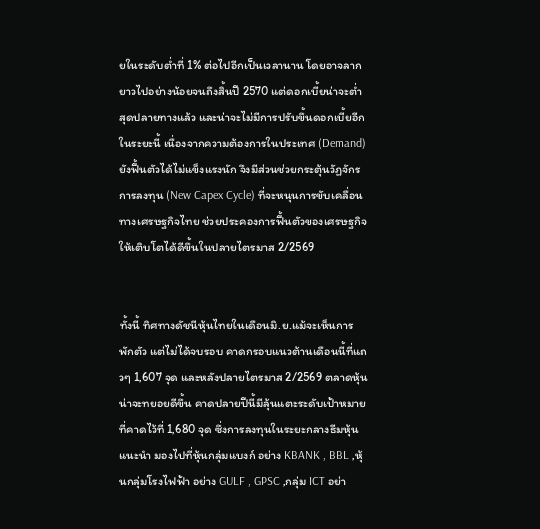ยในระดับต่ำที่ 1% ต่อไปอีกเป็นเวลานาน โดยอาจลากยาวไปอย่างน้อยจนถึงสิ้นปี 2570 แต่ดอกเบี้ยน่าจะต่ำสุดปลายทางแล้ว และน่าจะไม่มีการปรับขึ้นดอกเบี้ยอีกในระยะนี้ เนื่องจากความต้องการในประเทศ (Demand) ยังฟื้นตัวได้ไม่แข็งแรงนัก จึงมีส่วนช่วยกระตุ้นวัฏจักรการลงทุน (New Capex Cycle) ที่จะหนุนการขับเคลื่อนทางเศรษฐกิจไทย ช่วยประคองการฟื้นตัวของเศรษฐกิจให้เติบโตได้ดีขึ้นในปลายไตรมาส 2/2569


ทั้งนี้ ทิศทางดัชนีหุ้นไทยในเดือนมิ.ย.แม้จะเห็นการพักตัว แต่ไม่ได้จบรอบ คาดกรอบแนวต้านเดือนนี้ที่แถวๆ 1,607 จุด และหลังปลายไตรมาส 2/2569 ตลาดหุ้นน่าจะทยอยดีขึ้น คาดปลายปีนี้มีลุ้นแตะระดับเป้าหมายที่คาดไว้ที่ 1,680 จุด ซึ่งการลงทุนในระยะกลางธีมหุ้นแนะนำ มองไปที่หุ้นกลุ่มแบงก์ อย่าง KBANK , BBL ,หุ้นกลุ่มโรงไฟฟ้า อย่าง GULF , GPSC ,กลุ่ม ICT อย่า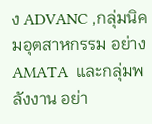ง ADVANC ,กลุ่มนิคมอุตสาหกรรม อย่าง  AMATA  และกลุ่มพลังงาน อย่า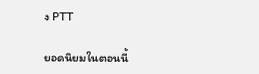ง PTT

ยอดนิยมในตอนนี้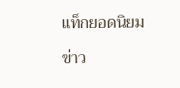แท็กยอดนิยม

ข่าว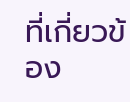ที่เกี่ยวข้อง